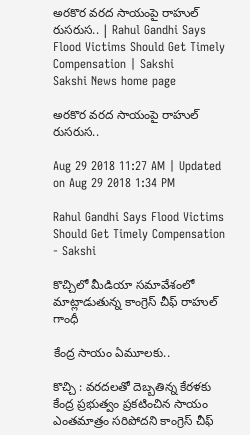అరకొర వరద సాయంపై రాహుల్‌ రుసరుస.. | Rahul Gandhi Says Flood Victims Should Get Timely Compensation | Sakshi
Sakshi News home page

అరకొర వరద సాయంపై రాహుల్‌ రుసరుస..

Aug 29 2018 11:27 AM | Updated on Aug 29 2018 1:34 PM

Rahul Gandhi Says Flood Victims Should Get Timely Compensation   - Sakshi

కొచ్చిలో మీడియా సమావేశంలో మాట్లాడుతున్న కాంగ్రెస్‌ చీఫ్‌ రాహుల్‌ గాంధీ

కేంద్ర సాయం ఏమూలకు..

కొచ్చి : వరదలతో దెబ్బతిన్న కేరళకు కేంద్ర ప్రభుత్వం ప్రకటించిన సాయం ఎంతమాత్రం సరిపోదని కాంగ్రెస్‌ చీఫ్‌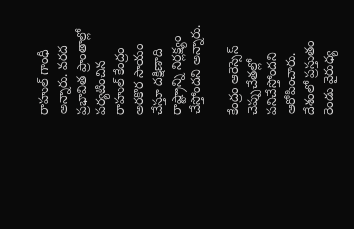రాహుల్‌ గాంధీ అన్నారు. వరద ప్రభావిత ప్రాంతాల్లో పర్యటించిన రాహుల్‌ కేంద్రం అరకొర సాయం చేస్తూ దక్షిణాది రాష్ట్రాన్ని నిర్లక్ష్యం చేస్తోందని అన్నారు.

కేంద్రం ఆరెస్సెస్‌ చెప్పుచేతల్లో పనిచేస్తోందని ఆరోపించారు. దేశంలో ప్రస్తుతం రెండు వైరుధ్య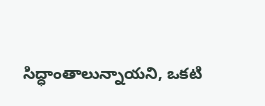సిద్ధాంతాలున్నాయని, ఒకటి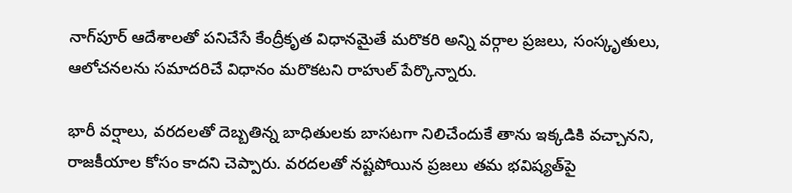నాగ్‌పూర్‌ ఆదేశాలతో పనిచేసే కేంద్రీకృత విధానమైతే మరొకరి అన్ని వర్గాల ప్రజలు, సంస్కృతులు, ఆలోచనలను సమాదరిచే విధానం మరొకటని రాహుల్‌ పేర్కొన్నారు.

భారీ వర్షాలు, వరదలతో దెబ్బతిన్న బాధితులకు బాసటగా నిలిచేందుకే తాను ఇక్కడికి వచ్చానని, రాజకీయాల కోసం కాదని చెప్పారు. వరదలతో నష్టపోయిన ప్రజలు తమ భవిష్యత్‌పై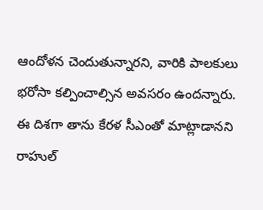ఆందోళన చెందుతున్నారని, వారికి పాలకులు భరోసా కల్పించాల్సిన అవసరం ఉందన్నారు. ఈ దిశగా తాను కేరళ సీఎంతో మాట్లాడానని రాహుల్‌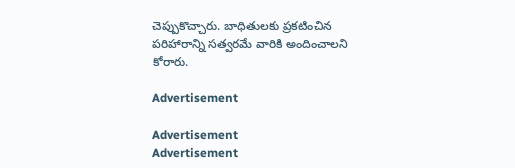చెప్పుకొచ్చారు. బాధితులకు ప్రకటించిన పరిహారాన్ని సత్వరమే వారికి అందించాలని కోరారు.

Advertisement

Advertisement
Advertisement